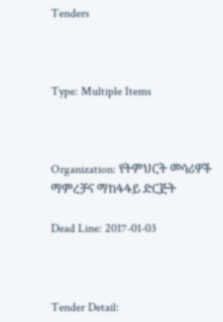Tenders



Type: Multiple Items



Organization: የትምህርት መሳሪዎች ማምረቻና ማከፋፋይ ድርጅት

Dead Line: 2017-01-03



Tender Detail: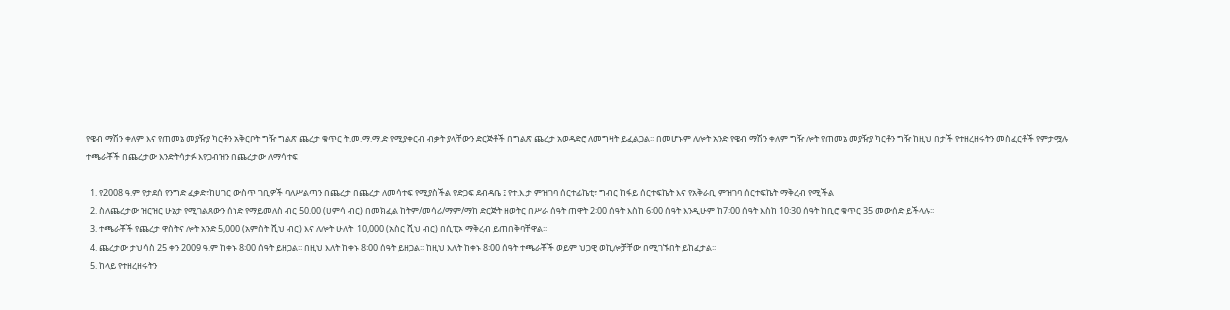የዌብ ማሽን ቀለም እና የጠመኔ መያዥያ ካርቶን አቅርቦት ግዥ ግልጽ ጨረታ ቁጥር ት.መ.ማ.ማ.ድ የሚያቀርብ ብቃት ያላቸውን ድርጅቶች በግልጽ ጨረታ አወዳድሮ ለመግዛት ይፈልጋል፡፡ በመሆኑም ለሎት አንድ የዌብ ማሽን ቀለም ግዥ ሎት የጠመኔ መያዥያ ካርቶን ግዥ ከዚህ በታች የተዘረዘሩትን መስፈርቶች የምታሟሉ ተጫራቾች በጨረታው እንድትሳታፉ እየጋብዝን በጨረታው ለማሳተፍ

  1. የ2008 ዓ.ም የታደሰ የንግድ ፈቃድ፣ከሀገር ውስጥ ገቢዎች ባለሥልጣን በጨረታ በጨረታ ለመሳተፍ የሚያስችል የድጋፍ ደብዳቤ ፤ የተ.እ.ታ ምዝገባ ሰርተፊኬቲ፣ ግብር ከፋይ ሰርተፍኬት እና የአቅራቢ ምዝገባ ሰርተፍኬት ማቅረብ የሚችል
  2. ስለጨረታው ዝርዝር ሁኔታ የሚገልጸውን ሰነድ የማይመለስ ብር 50.00 (ሀምሳ ብር) በመክፈል ከትም/መሳሪ/ማም/ማከ ድርጅት ዘወትር በሥራ ሰዓት ጠዋት 2፡00 ሰዓት እስከ 6፡00 ሰዓት እንዲሁም ከ7፡00 ሰዓት እስከ 10፡30 ሰዓት ከቢሮ ቁጥር 35 መውሰድ ይችላሉ፡፡
  3. ተጫራቾች የጨረታ ዋስትና ሎት አንድ 5,000 (አምስት ሺህ ብር) እና ለሎት ሁለት  10,000 (አስር ሺህ ብር) በሲፒኦ ማቅረብ ይጠበቅባቸዋል፡፡
  4. ጨረታው ታህሳስ 25 ቀን 2009 ዓ.ም ከቀኑ 8፡00 ሰዓት ይዘጋል፡፡ በዚህ እለት ከቀኑ 8፡00 ሰዓት ይዘጋል፡፡ ከዚህ እለት ከቀኑ 8፡00 ሰዓት ተጫራቾች ወይም ህጋዊ ወኪሎቻቸው በሚገኙበት ይከፈታል፡፡
  5. ከላይ የተዘረዘሩትን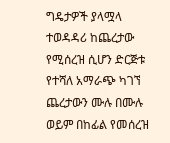ግዴታዎች ያላሟላ ተወዳዳሪ ከጨረታው የሚሰረዝ ሲሆን ድርጅቱ የተሻለ አማራጭ ካገኘ ጨረታውን ሙሉ በሙሉ ወይም በከፊል የመሰረዝ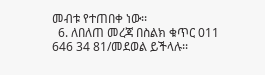መብቱ የተጠበቀ ነው፡፡
  6. ለበለጠ መረጃ በስልክ ቁጥር 011 646 34 81/መደወል ይችላሉ፡፡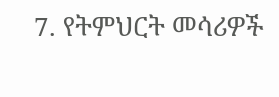7. የትምህርት መሳሪዎች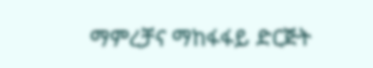ማምረቻና ማከፋፋይ ድርጅት